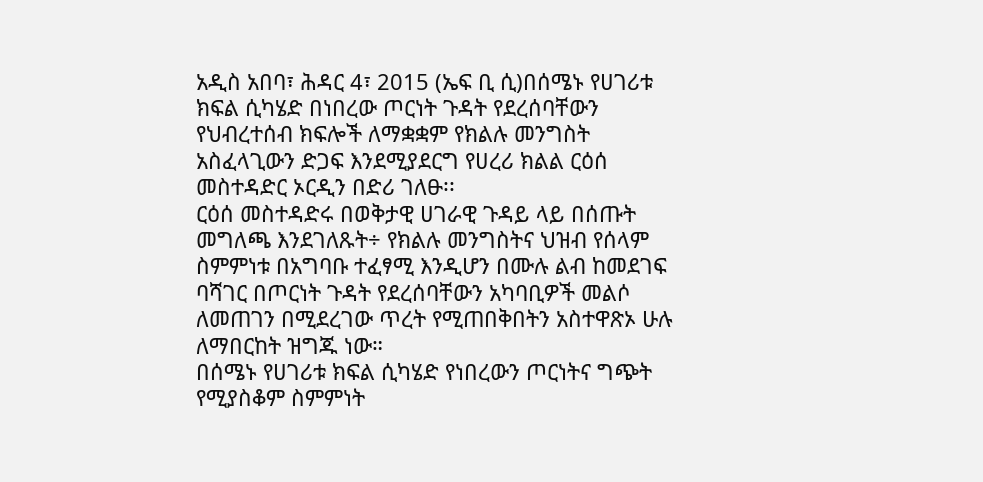አዲስ አበባ፣ ሕዳር 4፣ 2015 (ኤፍ ቢ ሲ)በሰሜኑ የሀገሪቱ ክፍል ሲካሄድ በነበረው ጦርነት ጉዳት የደረሰባቸውን የህብረተሰብ ክፍሎች ለማቋቋም የክልሉ መንግስት አስፈላጊውን ድጋፍ እንደሚያደርግ የሀረሪ ክልል ርዕሰ መስተዳድር ኦርዲን በድሪ ገለፁ፡፡
ርዕሰ መስተዳድሩ በወቅታዊ ሀገራዊ ጉዳይ ላይ በሰጡት መግለጫ እንደገለጹት÷ የክልሉ መንግስትና ህዝብ የሰላም ስምምነቱ በአግባቡ ተፈፃሚ እንዲሆን በሙሉ ልብ ከመደገፍ ባሻገር በጦርነት ጉዳት የደረሰባቸውን አካባቢዎች መልሶ ለመጠገን በሚደረገው ጥረት የሚጠበቅበትን አስተዋጽኦ ሁሉ ለማበርከት ዝግጁ ነው።
በሰሜኑ የሀገሪቱ ክፍል ሲካሄድ የነበረውን ጦርነትና ግጭት የሚያስቆም ስምምነት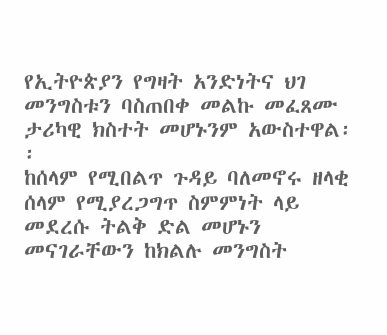የኢትዮጵያን የግዛት አንድነትና ህገ መንግስቱን ባስጠበቀ መልኩ መፈጸሙ ታሪካዊ ክስተት መሆኑንም አውስተዋል፡፡
ከሰላም የሚበልጥ ጉዳይ ባለመኖሩ ዘላቂ ሰላም የሚያረጋግጥ ስምምነት ላይ መደረሱ ትልቅ ድል መሆኑን መናገራቸውን ከክልሉ መንግስት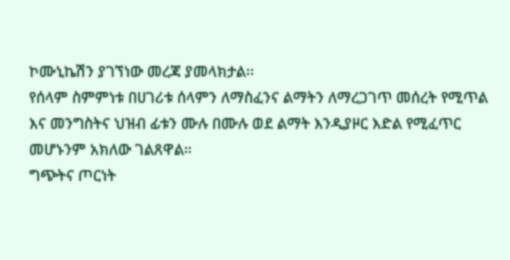ኮሙኒኬሽን ያገኘነው መረጃ ያመላክታል፡፡
የሰላም ስምምነቱ በሀገሪቱ ሰላምን ለማስፈንና ልማትን ለማረጋገጥ መሰረት የሚጥል እና መንግስትና ህዝብ ፊቱን ሙሉ በሙሉ ወደ ልማት እንዲያዞር እድል የሚፈጥር መሆኑንም አክለው ገልጸዋል።
ግጭትና ጦርነት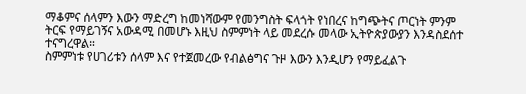ማቆምና ሰላምን እውን ማድረግ ከመነሻውም የመንግስት ፍላጎት የነበረና ከግጭትና ጦርነት ምንም ትርፍ የማይገኝና አውዳሚ በመሆኑ እዚህ ስምምነት ላይ መደረሱ መላው ኢትዮጵያውያን እንዳስደሰተ ተናግረዋል።
ስምምነቱ የሀገሪቱን ሰላም እና የተጀመረው የብልፅግና ጉዞ እውን እንዲሆን የማይፈልጉ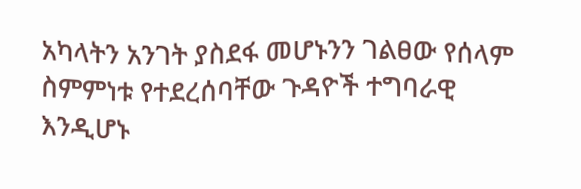አካላትን አንገት ያስደፋ መሆኑንን ገልፀው የሰላም ስምምነቱ የተደረሰባቸው ጉዳዮች ተግባራዊ እንዲሆኑ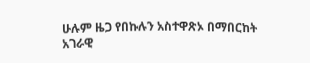ሁሉም ዜጋ የበኩሉን አስተዋጽኦ በማበርከት አገራዊ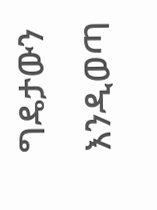ግዴታውን እንዲወጣ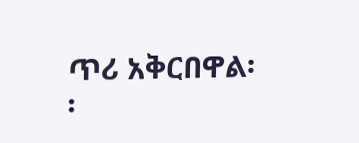ጥሪ አቅርበዋል፡፡